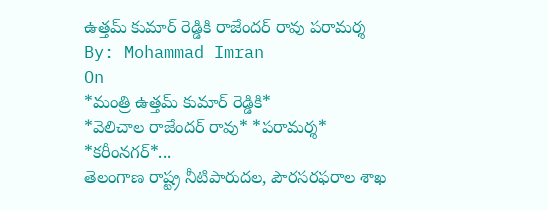ఉత్తమ్ కుమార్ రెడ్డికి రాజేందర్ రావు పరామర్శ
By: Mohammad Imran
On
*మంత్రి ఉత్తమ్ కుమార్ రెడ్డికి*
*వెలిచాల రాజేందర్ రావు* *పరామర్శ*
*కరీంనగర్*...
తెలంగాణ రాష్ట్ర నీటిపారుదల, పౌరసరఫరాల శాఖ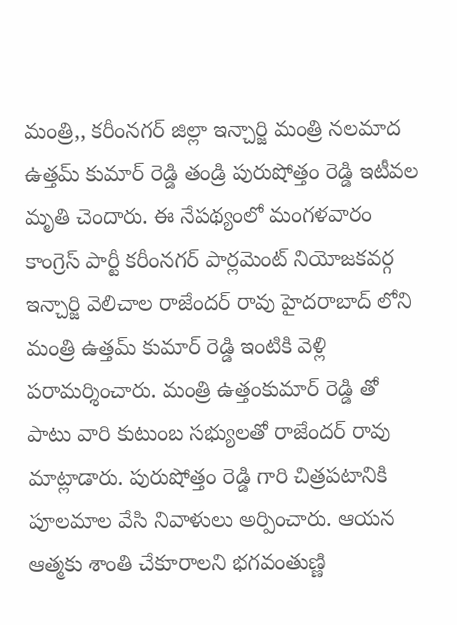మంత్రి,, కరీంనగర్ జిల్లా ఇన్చార్జి మంత్రి నలమాద ఉత్తమ్ కుమార్ రెడ్డి తండ్రి పురుషోత్తం రెడ్డి ఇటీవల మృతి చెందారు. ఈ నేపథ్యంలో మంగళవారం కాంగ్రెస్ పార్టీ కరీంనగర్ పార్లమెంట్ నియోజకవర్గ ఇన్చార్జి వెలిచాల రాజేందర్ రావు హైదరాబాద్ లోని మంత్రి ఉత్తమ్ కుమార్ రెడ్డి ఇంటికి వెళ్లి పరామర్శించారు. మంత్రి ఉత్తంకుమార్ రెడ్డి తో పాటు వారి కుటుంబ సభ్యులతో రాజేందర్ రావు మాట్లాడారు. పురుషోత్తం రెడ్డి గారి చిత్రపటానికి పూలమాల వేసి నివాళులు అర్పించారు. ఆయన ఆత్మకు శాంతి చేకూరాలని భగవంతుణ్ణి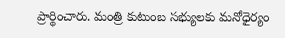ప్రార్థించారు. మంత్రి కుటుంబ సభ్యులకు మనోధైర్యం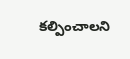కల్పించాలని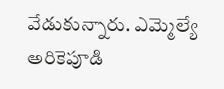వేడుకున్నారు. ఎమ్మెల్యే అరికెపూడి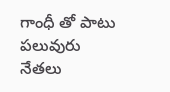గాంధీ తో పాటు పలువురు నేతలు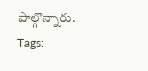పాల్గొన్నారు.
Tags: